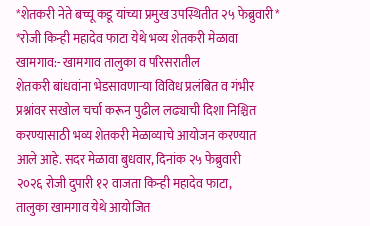*शेतकरी नेते बच्चू कडू यांच्या प्रमुख उपस्थितीत २५ फेब्रुवारी*
*रोजी किन्ही महादेव फाटा येथे भव्य शेतकरी मेळावा
खामगाव:- खामगाव तालुका व परिसरातील
शेतकरी बांधवांना भेडसावणाऱ्या विविध प्रलंबित व गंभीर
प्रश्नांवर सखोल चर्चा करून पुढील लढ्याची दिशा निश्चित
करण्यासाठी भव्य शेतकरी मेळाव्याचे आयोजन करण्यात
आले आहे. सदर मेळावा बुधवार, दिनांक २५ फेब्रुवारी
२०२६ रोजी दुपारी १२ वाजता किन्ही महादेव फाटा,
तालुका खामगाव येथे आयोजित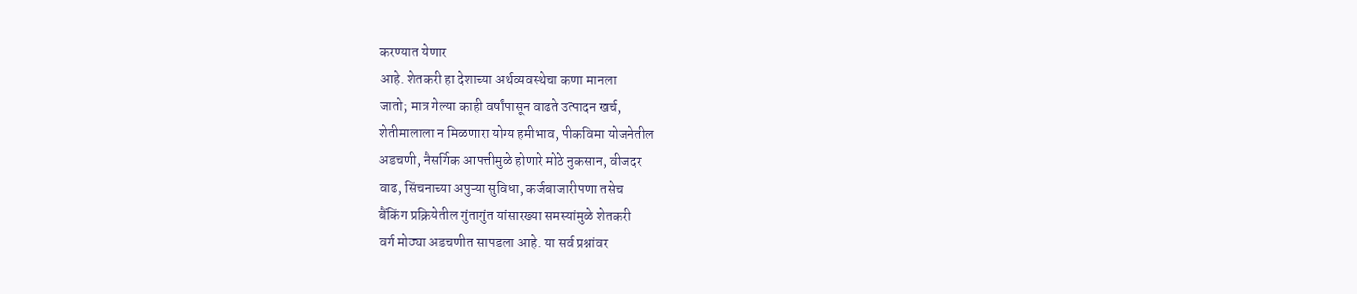करण्यात येणार
आहे. शेतकरी हा देशाच्या अर्थव्यवस्थेचा कणा मानला
जातो; मात्र गेल्या काही वर्षांपासून वाढते उत्पादन खर्च,
शेतीमालाला न मिळणारा योग्य हमीभाव, पीकविमा योजनेतील
अडचणी, नैसर्गिक आपत्तीमुळे होणारे मोठे नुकसान, वीजदर
वाढ, सिंचनाच्या अपुऱ्या सुविधा, कर्जबाजारीपणा तसेच
बैंकिंग प्रक्रियेतील गुंतागुंत यांसारख्या समस्यांमुळे शेतकरी
वर्ग मोठ्या अडचणीत सापडला आहे. या सर्व प्रश्नांवर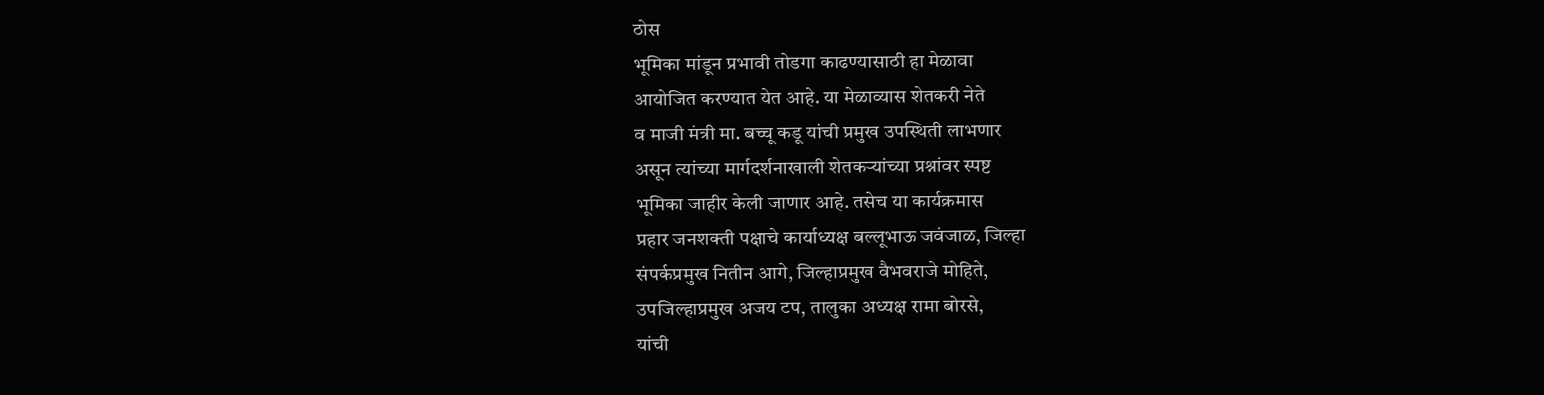ठोस
भूमिका मांडून प्रभावी तोडगा काढण्यासाठी हा मेळावा
आयोजित करण्यात येत आहे. या मेळाव्यास शेतकरी नेते
व माजी मंत्री मा. बच्चू कडू यांची प्रमुख उपस्थिती लाभणार
असून त्यांच्या मार्गदर्शनाखाली शेतकऱ्यांच्या प्रश्नांवर स्पष्ट
भूमिका जाहीर केली जाणार आहे. तसेच या कार्यक्रमास
प्रहार जनशक्ती पक्षाचे कार्याध्यक्ष बल्लूभाऊ जवंजाळ, जिल्हा
संपर्कप्रमुख नितीन आगे, जिल्हाप्रमुख वैभवराजे मोहिते,
उपजिल्हाप्रमुख अजय टप, तालुका अध्यक्ष रामा बोरसे,
यांची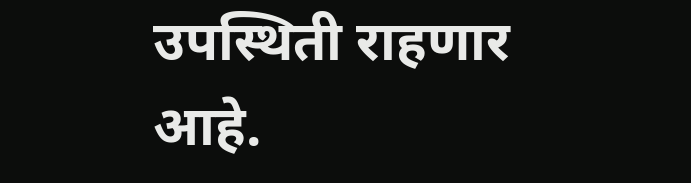उपस्थिती राहणार आहे.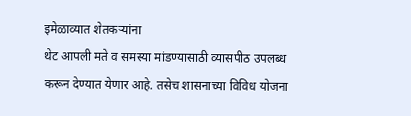इमेळाव्यात शेतकऱ्यांना
थेट आपली मते व समस्या मांडण्यासाठी व्यासपीठ उपलब्ध
करून देण्यात येणार आहे. तसेच शासनाच्या विविध योजना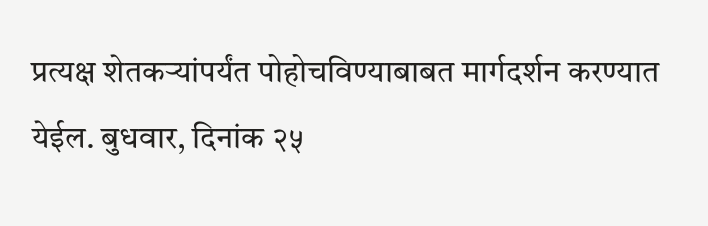प्रत्यक्ष शेतकऱ्यांपर्यंत पोहोचविण्याबाबत मार्गदर्शन करण्यात
येईल. बुधवार, दिनांक २५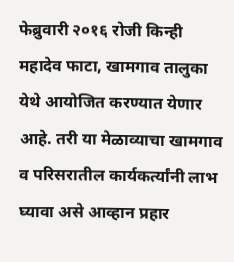फेब्रुवारी २०१६ रोजी किन्ही
महादेव फाटा, खामगाव तालुका येथे आयोजित करण्यात येणार आहे. तरी या मेळाव्याचा खामगाव व परिसरातील कार्यकर्त्यांनी लाभ घ्यावा असे आव्हान प्रहार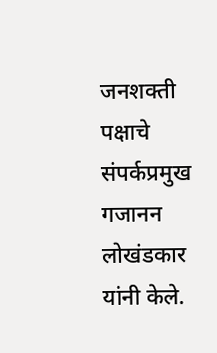जनशक्ती पक्षाचे संपर्कप्रमुख गजानन लोखंडकार यांनी केले.